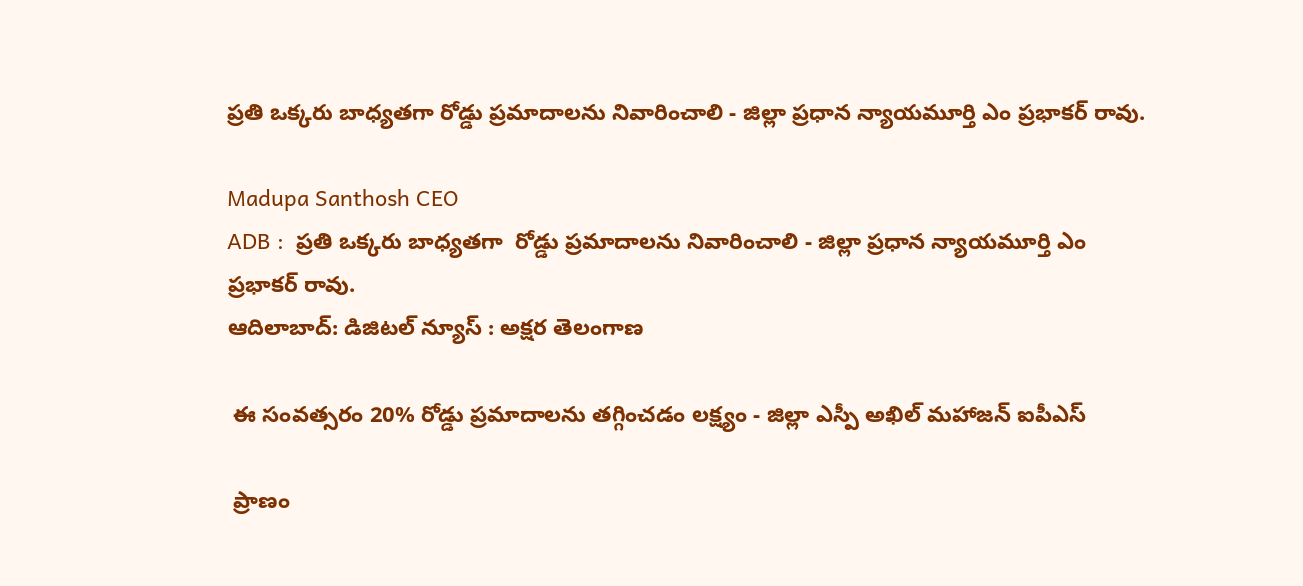ప్రతి ఒక్కరు బాధ్యతగా రోడ్డు ప్రమాదాలను నివారించాలి - జిల్లా ప్రధాన న్యాయమూర్తి ఎం ప్రభాకర్ రావు.

Madupa Santhosh CEO
ADB :  ప్రతి ఒక్కరు బాధ్యతగా  రోడ్డు ప్రమాదాలను నివారించాలి - జిల్లా ప్రధాన న్యాయమూర్తి ఎం ప్రభాకర్ రావు.
ఆదిలాబాద్: డిజిటల్ న్యూస్ : అక్షర తెలంగాణ

 ఈ సంవత్సరం 20% రోడ్డు ప్రమాదాలను తగ్గించడం లక్ష్యం - జిల్లా ఎస్పీ అఖిల్ మహాజన్ ఐపీఎస్

 ప్రాణం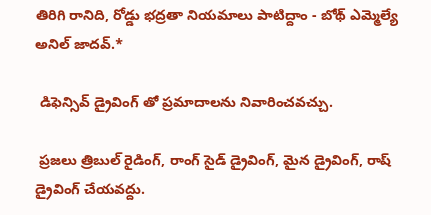తిరిగి రానిది, రోడ్డు భద్రతా నియమాలు పాటిద్దాం - బోథ్ ఎమ్మెల్యే అనిల్ జాదవ్.*

 డిఫెన్సివ్ డ్రైవింగ్ తో ప్రమాదాలను నివారించవచ్చు.

 ప్రజలు త్రిబుల్ రైడింగ్, రాంగ్ సైడ్ డ్రైవింగ్, మైన డ్రైవింగ్, రాష్ డ్రైవింగ్ చేయవద్దు.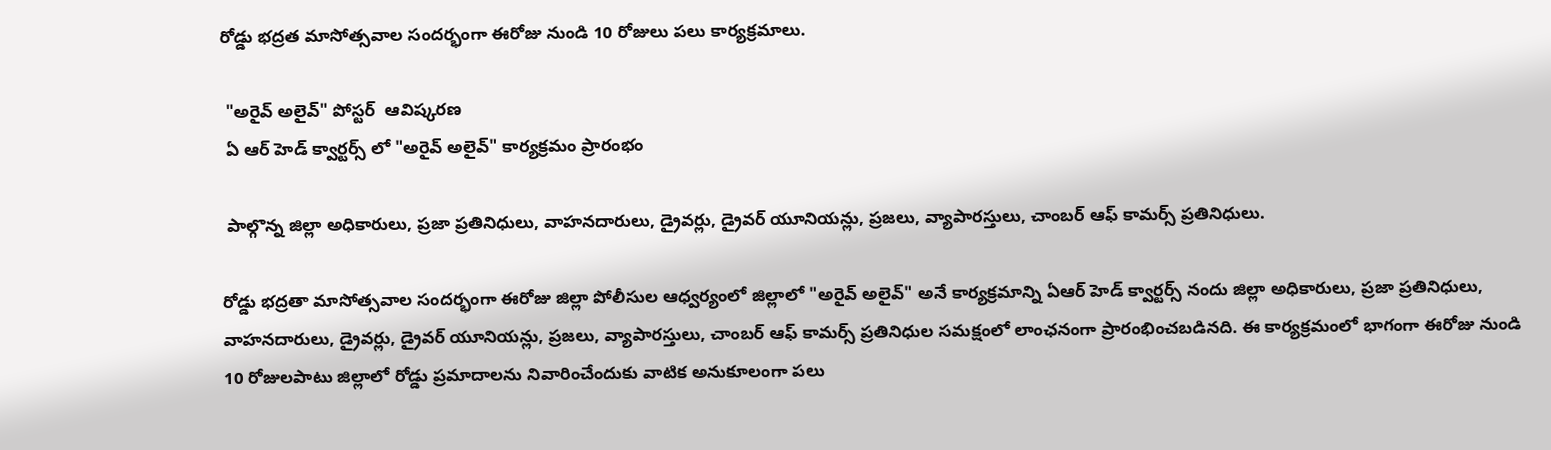రోడ్డు భద్రత మాసోత్సవాల సందర్భంగా ఈరోజు నుండి 10 రోజులు పలు కార్యక్రమాలు.

 "అరైవ్ అలైవ్" పోస్టర్  ఆవిష్కరణ
 ఏ ఆర్ హెడ్ క్వార్టర్స్ లో "అరైవ్ అలైవ్" కార్యక్రమం ప్రారంభం

 పాల్గొన్న జిల్లా అధికారులు, ప్రజా ప్రతినిధులు, వాహనదారులు, డ్రైవర్లు, డ్రైవర్ యూనియన్లు, ప్రజలు, వ్యాపారస్తులు, చాంబర్ ఆఫ్ కామర్స్ ప్రతినిధులు.

రోడ్డు భద్రతా మాసోత్సవాల సందర్భంగా ఈరోజు జిల్లా పోలీసుల ఆధ్వర్యంలో జిల్లాలో "అరైవ్ అలైవ్" అనే కార్యక్రమాన్ని ఏఆర్ హెడ్ క్వార్టర్స్ నందు జిల్లా అధికారులు, ప్రజా ప్రతినిధులు, వాహనదారులు, డ్రైవర్లు, డ్రైవర్ యూనియన్లు, ప్రజలు, వ్యాపారస్తులు, చాంబర్ ఆఫ్ కామర్స్ ప్రతినిధుల సమక్షంలో లాంఛనంగా ప్రారంభించబడినది. ఈ కార్యక్రమంలో భాగంగా ఈరోజు నుండి 10 రోజులపాటు జిల్లాలో రోడ్డు ప్రమాదాలను నివారించేందుకు వాటిక అనుకూలంగా పలు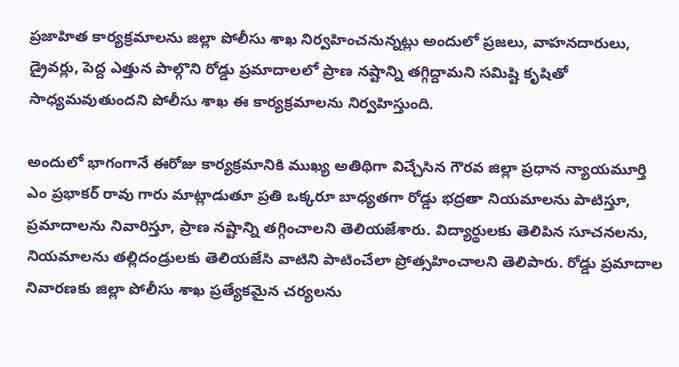ప్రజాహిత కార్యక్రమాలను జిల్లా పోలీసు శాఖ నిర్వహించనున్నట్లు అందులో ప్రజలు, వాహనదారులు, డ్రైవర్లు, పెద్ద ఎత్తున పాల్గొని రోడ్డు ప్రమాదాలలో ప్రాణ నష్టాన్ని తగ్గిద్దామని సమిష్టి కృషితో సాధ్యమవుతుందని పోలీసు శాఖ ఈ కార్యక్రమాలను నిర్వహిస్తుంది.

అందులో భాగంగానే ఈరోజు కార్యక్రమానికి ముఖ్య అతిథిగా విచ్చేసిన గౌరవ జిల్లా ప్రధాన న్యాయమూర్తి ఎం ప్రభాకర్ రావు గారు మాట్లాడుతూ ప్రతి ఒక్కరూ బాధ్యతగా రోడ్డు భద్రతా నియమాలను పాటిస్తూ, ప్రమాదాలను నివారిస్తూ, ప్రాణ నష్టాన్ని తగ్గించాలని తెలియజేశారు. విద్యార్థులకు తెలిపిన సూచనలను, నియమాలను తల్లిదండ్రులకు తెలియజేసి వాటిని పాటించేలా ప్రోత్సహించాలని తెలిపారు. రోడ్డు ప్రమాదాల నివారణకు జిల్లా పోలీసు శాఖ ప్రత్యేకమైన చర్యలను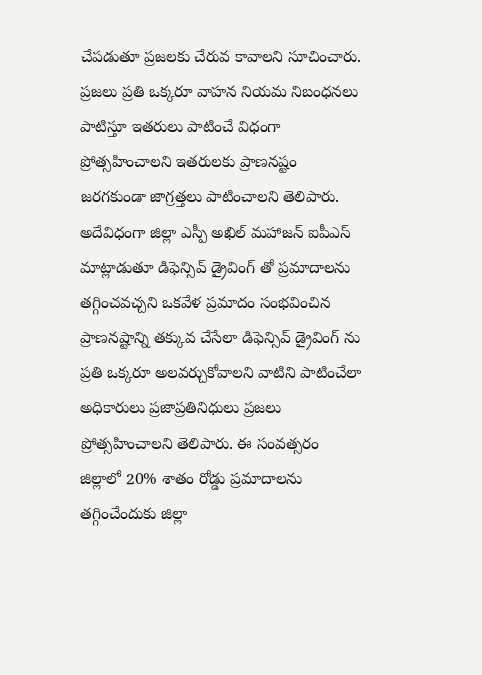చేపడుతూ ప్రజలకు చేరువ కావాలని సూచించారు. ప్రజలు ప్రతి ఒక్కరూ వాహన నియమ నిబంధనలు పాటిస్తూ ఇతరులు పాటించే విధంగా ప్రోత్సహించాలని ఇతరులకు ప్రాణనష్టం జరగకుండా జాగ్రత్తలు పాటించాలని తెలిపారు.
అదేవిధంగా జిల్లా ఎస్పీ అఖిల్ మహాజన్ ఐపీఎస్ మాట్లాడుతూ డిఫెన్సివ్ డ్రైవింగ్ తో ప్రమాదాలను తగ్గించవచ్చని ఒకవేళ ప్రమాదం సంభవించిన ప్రాణనష్టాన్ని తక్కువ చేసేలా డిఫెన్సివ్ డ్రైవింగ్ ను ప్రతి ఒక్కరూ అలవర్చుకోవాలని వాటిని పాటించేలా అధికారులు ప్రజాప్రతినిధులు ప్రజలు ప్రోత్సహించాలని తెలిపారు. ఈ సంవత్సరం జిల్లాలో 20% శాతం రోడ్డు ప్రమాదాలను తగ్గించేందుకు జిల్లా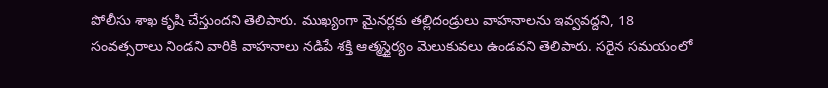పోలీసు శాఖ కృషి చేస్తుందని తెలిపారు. ముఖ్యంగా మైనర్లకు తల్లిదండ్రులు వాహనాలను ఇవ్వవద్దని, 18 సంవత్సరాలు నిండని వారికి వాహనాలు నడిపే శక్తి ఆత్మస్థైర్యం మెలుకువలు ఉండవని తెలిపారు. సరైన సమయంలో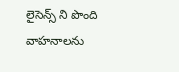లైసెన్స్ ని పొంది వాహనాలను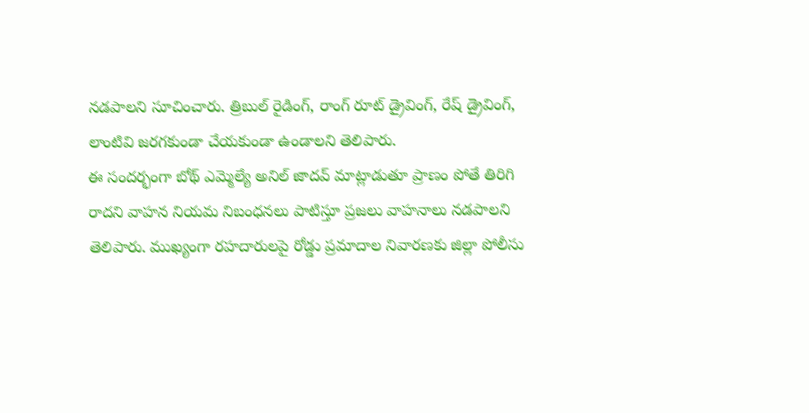నడపాలని సూచించారు. త్రిబుల్ రైడింగ్, రాంగ్ రూట్ డ్రైవింగ్, రేష్ డ్రైవింగ్, లాంటివి జరగకుండా చేయకుండా ఉండాలని తెలిపారు.
ఈ సందర్భంగా బోథ్ ఎమ్మెల్యే అనిల్ జాదవ్ మాట్లాడుతూ ప్రాణం పోతే తిరిగి రాదని వాహన నియమ నిబంధనలు పాటిస్తూ ప్రజలు వాహనాలు నడపాలని తెలిపారు. ముఖ్యంగా రహదారులపై రోడ్డు ప్రమాదాల నివారణకు జిల్లా పోలీసు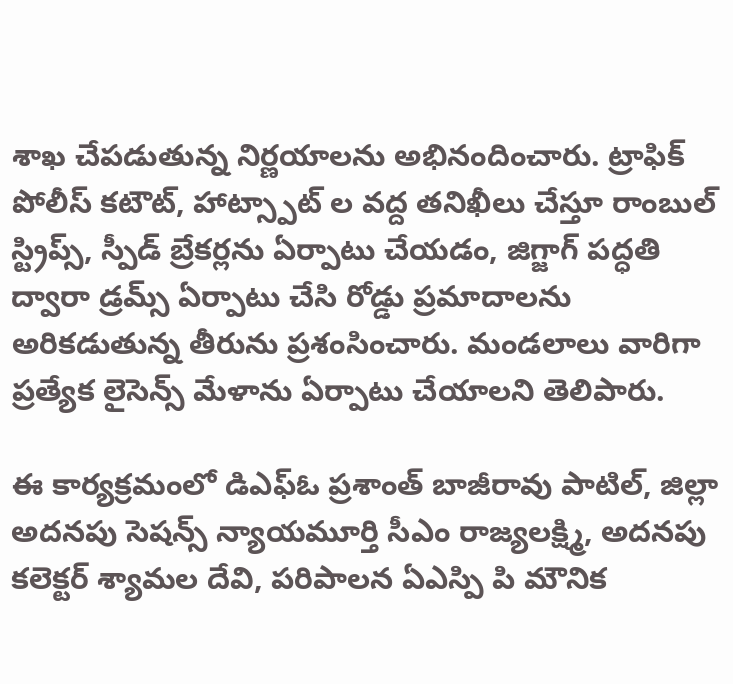శాఖ చేపడుతున్న నిర్ణయాలను అభినందించారు. ట్రాఫిక్ పోలీస్ కటౌట్, హాట్స్పాట్ ల వద్ద తనిఖీలు చేస్తూ రాంబుల్ స్ట్రిప్స్, స్పీడ్ బ్రేకర్లను ఏర్పాటు చేయడం, జిగ్జాగ్ పద్ధతి ద్వారా డ్రమ్స్ ఏర్పాటు చేసి రోడ్డు ప్రమాదాలను అరికడుతున్న తీరును ప్రశంసించారు. మండలాలు వారిగా ప్రత్యేక లైసెన్స్ మేళాను ఏర్పాటు చేయాలని తెలిపారు.

ఈ కార్యక్రమంలో డిఎఫ్ఓ ప్రశాంత్ బాజీరావు పాటిల్, జిల్లా అదనపు సెషన్స్ న్యాయమూర్తి సీఎం రాజ్యలక్ష్మి, అదనపు కలెక్టర్ శ్యామల దేవి, పరిపాలన ఏఎస్పి పి మౌనిక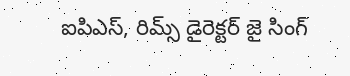ఐపిఎస్, రిమ్స్ డైరెక్టర్ జై సింగ్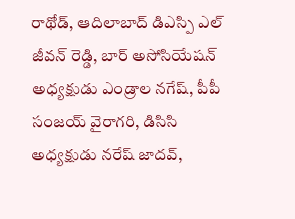రాథోడ్, ఆదిలాబాద్ డిఎస్పి ఎల్ జీవన్ రెడ్డి, బార్ అసోసియేషన్ అధ్యక్షుడు ఎండ్రాల నగేష్, పీపీ సంజయ్ వైరాగరి, డిసిసి అధ్యక్షుడు నరేష్ జాదవ్,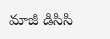మాజీ డిసిసి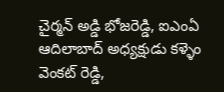చైర్మన్ అడ్డి భోజరెడ్డి, ఐఎంఏ ఆదిలాబాద్ అధ్యక్షుడు కళ్ళెం వెంకట్ రెడ్డి,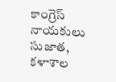కాంగ్రెస్ నాయకులు సుజాత, కళాశాల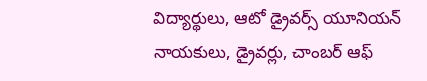విద్యార్థులు, ఆటో డ్రైవర్స్ యూనియన్ నాయకులు, డ్రైవర్లు, చాంబర్ ఆఫ్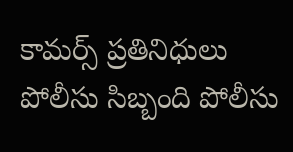కామర్స్ ప్రతినిధులు పోలీసు సిబ్బంది పోలీసు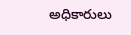అధికారులు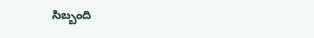సిబ్బంది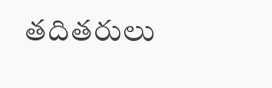తదితరులు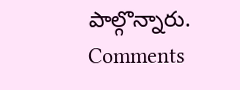పాల్గొన్నారు.
Comments